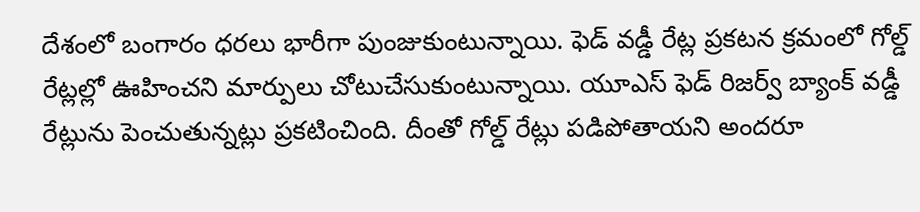దేశంలో బంగారం ధరలు భారీగా పుంజుకుంటున్నాయి. ఫెడ్ వడ్డీ రేట్ల ప్రకటన క్రమంలో గోల్డ్ రేట్లల్లో ఊహించని మార్పులు చోటుచేసుకుంటున్నాయి. యూఎస్ ఫెడ్ రిజర్వ్ బ్యాంక్ వడ్డీ రేట్లును పెంచుతున్నట్లు ప్రకటించింది. దీంతో గోల్డ్ రేట్లు పడిపోతాయని అందరూ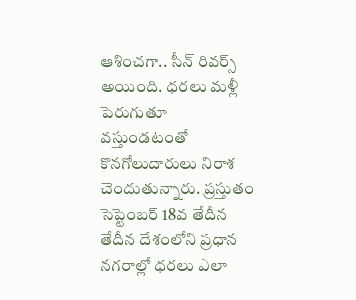ఆశించగా.. సీన్ రివర్స్ అయింది. ధరలు మళ్లీ పెరుగుతూ వస్తుండటంతో కొనగోలుదారులు నిరాశ చెందుతున్నారు. ప్రస్తుతం సెప్టెంబర్ 18వ తేదీన తేదీన దేశంలోని ప్రధాన నగరాల్లో ధరలు ఎలా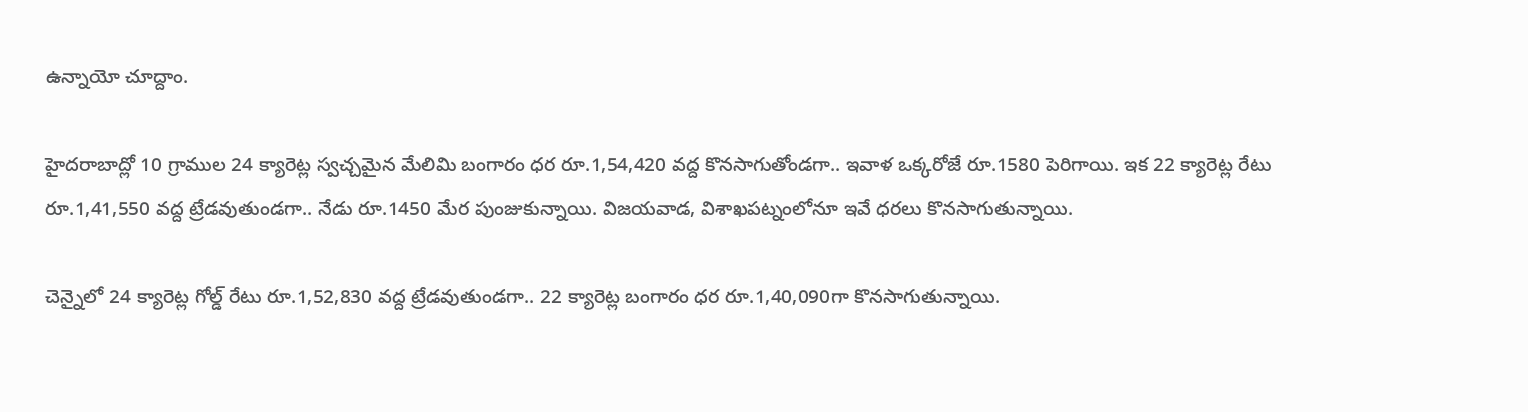ఉన్నాయో చూద్దాం.

హైదరాబాద్లో 10 గ్రాముల 24 క్యారెట్ల స్వచ్చమైన మేలిమి బంగారం ధర రూ.1,54,420 వద్ద కొనసాగుతోండగా.. ఇవాళ ఒక్కరోజే రూ.1580 పెరిగాయి. ఇక 22 క్యారెట్ల రేటు రూ.1,41,550 వద్ద ట్రేడవుతుండగా.. నేడు రూ.1450 మేర పుంజుకున్నాయి. విజయవాడ, విశాఖపట్నంలోనూ ఇవే ధరలు కొనసాగుతున్నాయి.

చెన్నైలో 24 క్యారెట్ల గోల్డ్ రేటు రూ.1,52,830 వద్ద ట్రేడవుతుండగా.. 22 క్యారెట్ల బంగారం ధర రూ.1,40,090గా కొనసాగుతున్నాయి.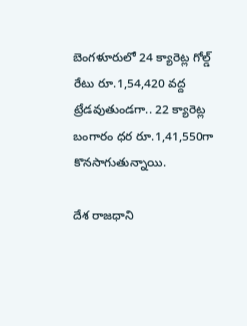బెంగళూరులో 24 క్యారెట్ల గోల్డ్ రేటు రూ.1,54,420 వద్ద ట్రేడవుతుండగా.. 22 క్యారెట్ల బంగారం ధర రూ.1,41,550గా కొనసాగుతున్నాయి.

దేశ రాజధాని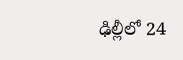ఢిల్లీలో 24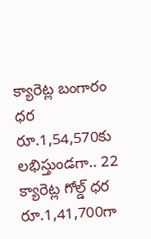క్యారెట్ల బంగారం ధర రూ.1,54,570కు లభిస్తుండగా.. 22 క్యారెట్ల గోల్డ్ ధర రూ.1,41,700గా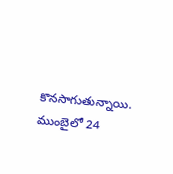కొనసాగుతున్నాయి. ముంబైలో 24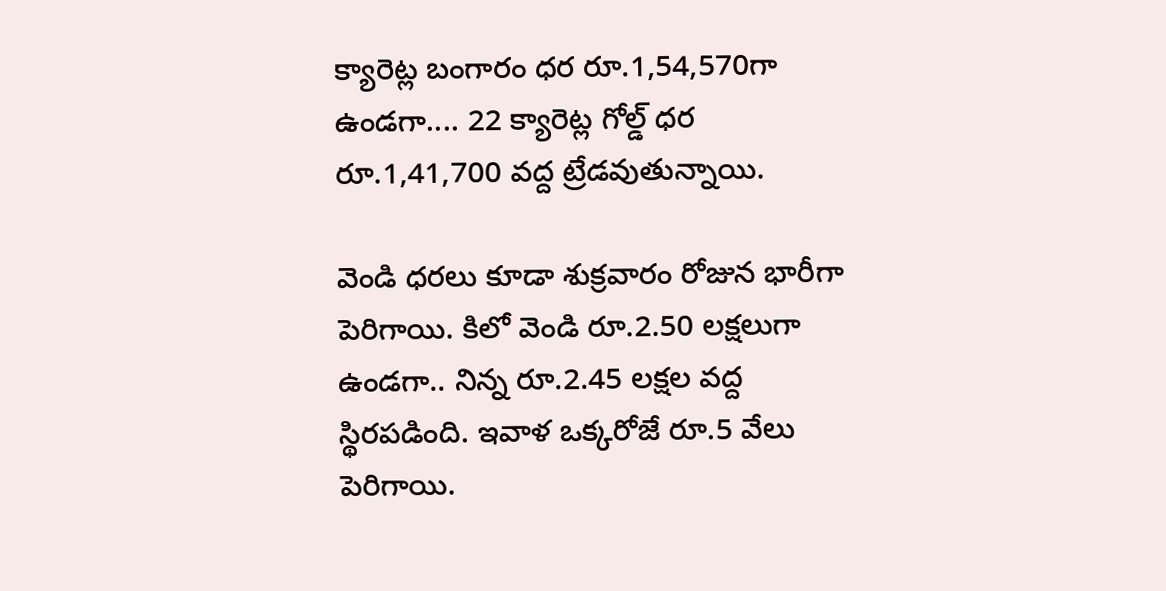క్యారెట్ల బంగారం ధర రూ.1,54,570గా ఉండగా.... 22 క్యారెట్ల గోల్డ్ ధర రూ.1,41,700 వద్ద ట్రేడవుతున్నాయి.

వెండి ధరలు కూడా శుక్రవారం రోజున భారీగా పెరిగాయి. కిలో వెండి రూ.2.50 లక్షలుగా ఉండగా.. నిన్న రూ.2.45 లక్షల వద్ద స్థిరపడింది. ఇవాళ ఒక్కరోజే రూ.5 వేలు పెరిగాయి.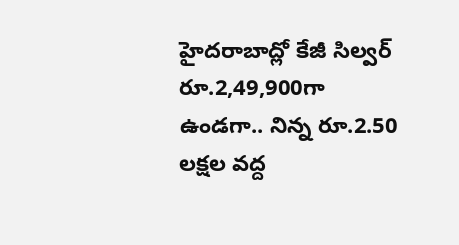హైదరాబాద్లో కేజీ సిల్వర్ రూ.2,49,900గా ఉండగా.. నిన్న రూ.2.50 లక్షల వద్ద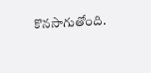కొనసాగుతోంది.